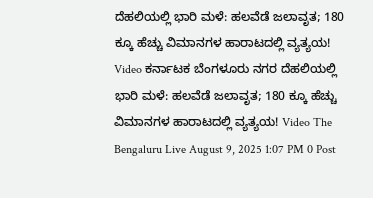ದೆಹಲಿಯಲ್ಲಿ ಭಾರಿ ಮಳೆ: ಹಲವೆಡೆ ಜಲಾವೃತ; 180 ಕ್ಕೂ ಹೆಚ್ಚು ವಿಮಾನಗಳ ಹಾರಾಟದಲ್ಲಿ ವ್ಯತ್ಯಯ! Video ಕರ್ನಾಟಕ ಬೆಂಗಳೂರು ನಗರ ದೆಹಲಿಯಲ್ಲಿ ಭಾರಿ ಮಳೆ: ಹಲವೆಡೆ ಜಲಾವೃತ; 180 ಕ್ಕೂ ಹೆಚ್ಚು ವಿಮಾನಗಳ ಹಾರಾಟದಲ್ಲಿ ವ್ಯತ್ಯಯ! Video The Bengaluru Live August 9, 2025 1:07 PM 0 Post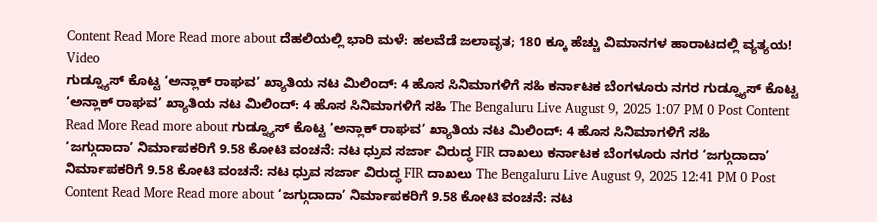Content Read More Read more about ದೆಹಲಿಯಲ್ಲಿ ಭಾರಿ ಮಳೆ: ಹಲವೆಡೆ ಜಲಾವೃತ; 180 ಕ್ಕೂ ಹೆಚ್ಚು ವಿಮಾನಗಳ ಹಾರಾಟದಲ್ಲಿ ವ್ಯತ್ಯಯ! Video
ಗುಡ್ನ್ಯೂಸ್ ಕೊಟ್ಟ ‘ಅನ್ಲಾಕ್ ರಾಘವ’ ಖ್ಯಾತಿಯ ನಟ ಮಿಲಿಂದ್: 4 ಹೊಸ ಸಿನಿಮಾಗಳಿಗೆ ಸಹಿ ಕರ್ನಾಟಕ ಬೆಂಗಳೂರು ನಗರ ಗುಡ್ನ್ಯೂಸ್ ಕೊಟ್ಟ ‘ಅನ್ಲಾಕ್ ರಾಘವ’ ಖ್ಯಾತಿಯ ನಟ ಮಿಲಿಂದ್: 4 ಹೊಸ ಸಿನಿಮಾಗಳಿಗೆ ಸಹಿ The Bengaluru Live August 9, 2025 1:07 PM 0 Post Content Read More Read more about ಗುಡ್ನ್ಯೂಸ್ ಕೊಟ್ಟ ‘ಅನ್ಲಾಕ್ ರಾಘವ’ ಖ್ಯಾತಿಯ ನಟ ಮಿಲಿಂದ್: 4 ಹೊಸ ಸಿನಿಮಾಗಳಿಗೆ ಸಹಿ
‘ಜಗ್ಗುದಾದಾ’ ನಿರ್ಮಾಪಕರಿಗೆ 9.58 ಕೋಟಿ ವಂಚನೆ: ನಟ ಧ್ರುವ ಸರ್ಜಾ ವಿರುದ್ಧ FIR ದಾಖಲು ಕರ್ನಾಟಕ ಬೆಂಗಳೂರು ನಗರ ‘ಜಗ್ಗುದಾದಾ’ ನಿರ್ಮಾಪಕರಿಗೆ 9.58 ಕೋಟಿ ವಂಚನೆ: ನಟ ಧ್ರುವ ಸರ್ಜಾ ವಿರುದ್ಧ FIR ದಾಖಲು The Bengaluru Live August 9, 2025 12:41 PM 0 Post Content Read More Read more about ‘ಜಗ್ಗುದಾದಾ’ ನಿರ್ಮಾಪಕರಿಗೆ 9.58 ಕೋಟಿ ವಂಚನೆ: ನಟ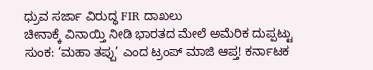ಧ್ರುವ ಸರ್ಜಾ ವಿರುದ್ಧ FIR ದಾಖಲು
ಚೀನಾಕ್ಕೆ ವಿನಾಯ್ತಿ ನೀಡಿ ಭಾರತದ ಮೇಲೆ ಅಮೆರಿಕ ದುಪ್ಪಟ್ಟು ಸುಂಕ: ‘ಮಹಾ ತಪ್ಪು’ ಎಂದ ಟ್ರಂಪ್ ಮಾಜಿ ಆಪ್ತ! ಕರ್ನಾಟಕ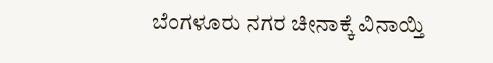ಬೆಂಗಳೂರು ನಗರ ಚೀನಾಕ್ಕೆ ವಿನಾಯ್ತಿ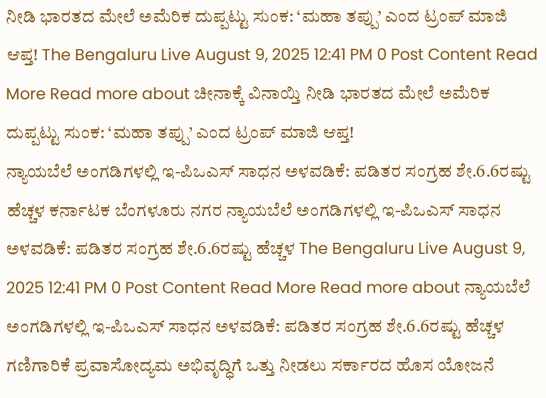ನೀಡಿ ಭಾರತದ ಮೇಲೆ ಅಮೆರಿಕ ದುಪ್ಪಟ್ಟು ಸುಂಕ: ‘ಮಹಾ ತಪ್ಪು’ ಎಂದ ಟ್ರಂಪ್ ಮಾಜಿ ಆಪ್ತ! The Bengaluru Live August 9, 2025 12:41 PM 0 Post Content Read More Read more about ಚೀನಾಕ್ಕೆ ವಿನಾಯ್ತಿ ನೀಡಿ ಭಾರತದ ಮೇಲೆ ಅಮೆರಿಕ ದುಪ್ಪಟ್ಟು ಸುಂಕ: ‘ಮಹಾ ತಪ್ಪು’ ಎಂದ ಟ್ರಂಪ್ ಮಾಜಿ ಆಪ್ತ!
ನ್ಯಾಯಬೆಲೆ ಅಂಗಡಿಗಳಲ್ಲಿ ಇ-ಪಿಒಎಸ್ ಸಾಧನ ಅಳವಡಿಕೆ: ಪಡಿತರ ಸಂಗ್ರಹ ಶೇ.6.6ರಷ್ಟು ಹೆಚ್ಚಳ ಕರ್ನಾಟಕ ಬೆಂಗಳೂರು ನಗರ ನ್ಯಾಯಬೆಲೆ ಅಂಗಡಿಗಳಲ್ಲಿ ಇ-ಪಿಒಎಸ್ ಸಾಧನ ಅಳವಡಿಕೆ: ಪಡಿತರ ಸಂಗ್ರಹ ಶೇ.6.6ರಷ್ಟು ಹೆಚ್ಚಳ The Bengaluru Live August 9, 2025 12:41 PM 0 Post Content Read More Read more about ನ್ಯಾಯಬೆಲೆ ಅಂಗಡಿಗಳಲ್ಲಿ ಇ-ಪಿಒಎಸ್ ಸಾಧನ ಅಳವಡಿಕೆ: ಪಡಿತರ ಸಂಗ್ರಹ ಶೇ.6.6ರಷ್ಟು ಹೆಚ್ಚಳ
ಗಣಿಗಾರಿಕೆ ಪ್ರವಾಸೋದ್ಯಮ ಅಭಿವೃದ್ಧಿಗೆ ಒತ್ತು ನೀಡಲು ಸರ್ಕಾರದ ಹೊಸ ಯೋಜನೆ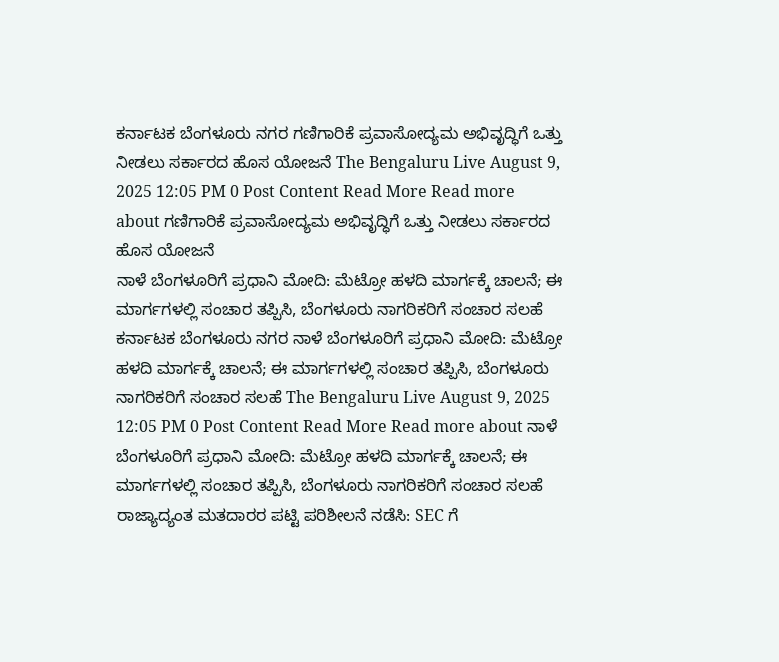ಕರ್ನಾಟಕ ಬೆಂಗಳೂರು ನಗರ ಗಣಿಗಾರಿಕೆ ಪ್ರವಾಸೋದ್ಯಮ ಅಭಿವೃದ್ಧಿಗೆ ಒತ್ತು ನೀಡಲು ಸರ್ಕಾರದ ಹೊಸ ಯೋಜನೆ The Bengaluru Live August 9, 2025 12:05 PM 0 Post Content Read More Read more about ಗಣಿಗಾರಿಕೆ ಪ್ರವಾಸೋದ್ಯಮ ಅಭಿವೃದ್ಧಿಗೆ ಒತ್ತು ನೀಡಲು ಸರ್ಕಾರದ ಹೊಸ ಯೋಜನೆ
ನಾಳೆ ಬೆಂಗಳೂರಿಗೆ ಪ್ರಧಾನಿ ಮೋದಿ: ಮೆಟ್ರೋ ಹಳದಿ ಮಾರ್ಗಕ್ಕೆ ಚಾಲನೆ; ಈ ಮಾರ್ಗಗಳಲ್ಲಿ ಸಂಚಾರ ತಪ್ಪಿಸಿ, ಬೆಂಗಳೂರು ನಾಗರಿಕರಿಗೆ ಸಂಚಾರ ಸಲಹೆ ಕರ್ನಾಟಕ ಬೆಂಗಳೂರು ನಗರ ನಾಳೆ ಬೆಂಗಳೂರಿಗೆ ಪ್ರಧಾನಿ ಮೋದಿ: ಮೆಟ್ರೋ ಹಳದಿ ಮಾರ್ಗಕ್ಕೆ ಚಾಲನೆ; ಈ ಮಾರ್ಗಗಳಲ್ಲಿ ಸಂಚಾರ ತಪ್ಪಿಸಿ, ಬೆಂಗಳೂರು ನಾಗರಿಕರಿಗೆ ಸಂಚಾರ ಸಲಹೆ The Bengaluru Live August 9, 2025 12:05 PM 0 Post Content Read More Read more about ನಾಳೆ ಬೆಂಗಳೂರಿಗೆ ಪ್ರಧಾನಿ ಮೋದಿ: ಮೆಟ್ರೋ ಹಳದಿ ಮಾರ್ಗಕ್ಕೆ ಚಾಲನೆ; ಈ ಮಾರ್ಗಗಳಲ್ಲಿ ಸಂಚಾರ ತಪ್ಪಿಸಿ, ಬೆಂಗಳೂರು ನಾಗರಿಕರಿಗೆ ಸಂಚಾರ ಸಲಹೆ
ರಾಜ್ಯಾದ್ಯಂತ ಮತದಾರರ ಪಟ್ಟಿ ಪರಿಶೀಲನೆ ನಡೆಸಿ: SEC ಗೆ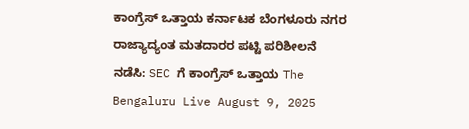ಕಾಂಗ್ರೆಸ್ ಒತ್ತಾಯ ಕರ್ನಾಟಕ ಬೆಂಗಳೂರು ನಗರ ರಾಜ್ಯಾದ್ಯಂತ ಮತದಾರರ ಪಟ್ಟಿ ಪರಿಶೀಲನೆ ನಡೆಸಿ: SEC ಗೆ ಕಾಂಗ್ರೆಸ್ ಒತ್ತಾಯ The Bengaluru Live August 9, 2025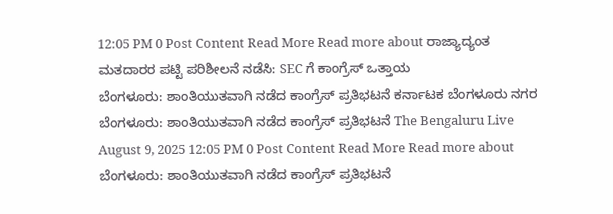12:05 PM 0 Post Content Read More Read more about ರಾಜ್ಯಾದ್ಯಂತ ಮತದಾರರ ಪಟ್ಟಿ ಪರಿಶೀಲನೆ ನಡೆಸಿ: SEC ಗೆ ಕಾಂಗ್ರೆಸ್ ಒತ್ತಾಯ
ಬೆಂಗಳೂರು: ಶಾಂತಿಯುತವಾಗಿ ನಡೆದ ಕಾಂಗ್ರೆಸ್ ಪ್ರತಿಭಟನೆ ಕರ್ನಾಟಕ ಬೆಂಗಳೂರು ನಗರ ಬೆಂಗಳೂರು: ಶಾಂತಿಯುತವಾಗಿ ನಡೆದ ಕಾಂಗ್ರೆಸ್ ಪ್ರತಿಭಟನೆ The Bengaluru Live August 9, 2025 12:05 PM 0 Post Content Read More Read more about ಬೆಂಗಳೂರು: ಶಾಂತಿಯುತವಾಗಿ ನಡೆದ ಕಾಂಗ್ರೆಸ್ ಪ್ರತಿಭಟನೆ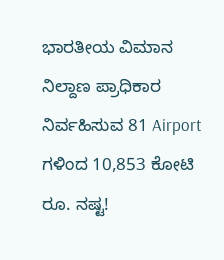ಭಾರತೀಯ ವಿಮಾನ ನಿಲ್ದಾಣ ಪ್ರಾಧಿಕಾರ ನಿರ್ವಹಿಸುವ 81 Airport ಗಳಿಂದ 10,853 ಕೋಟಿ ರೂ. ನಷ್ಟ!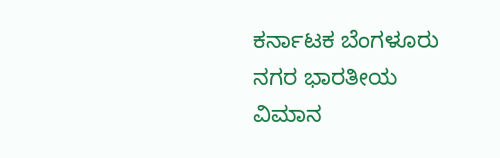ಕರ್ನಾಟಕ ಬೆಂಗಳೂರು ನಗರ ಭಾರತೀಯ ವಿಮಾನ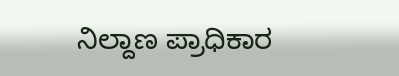ನಿಲ್ದಾಣ ಪ್ರಾಧಿಕಾರ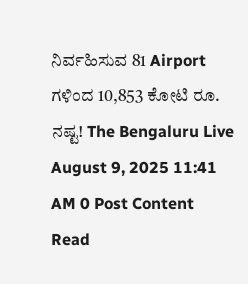ನಿರ್ವಹಿಸುವ 81 Airport ಗಳಿಂದ 10,853 ಕೋಟಿ ರೂ. ನಷ್ಟ! The Bengaluru Live August 9, 2025 11:41 AM 0 Post Content Read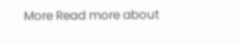More Read more about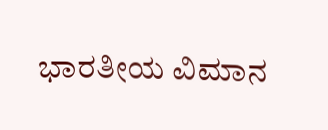ಭಾರತೀಯ ವಿಮಾನ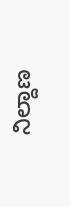ನಿಲ್ದಾಣ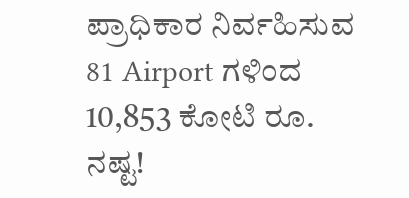ಪ್ರಾಧಿಕಾರ ನಿರ್ವಹಿಸುವ 81 Airport ಗಳಿಂದ 10,853 ಕೋಟಿ ರೂ. ನಷ್ಟ!